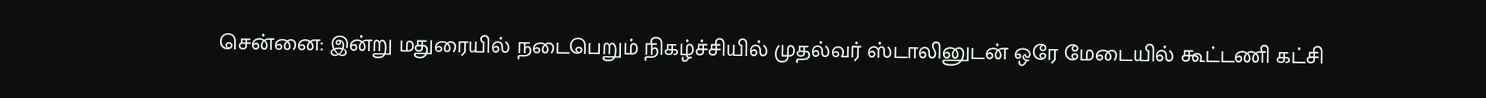சென்னை: இன்று மதுரையில் நடைபெறும் நிகழ்ச்சியில் முதல்வர் ஸ்டாலினுடன் ஒரே மேடையில் கூட்டணி கட்சி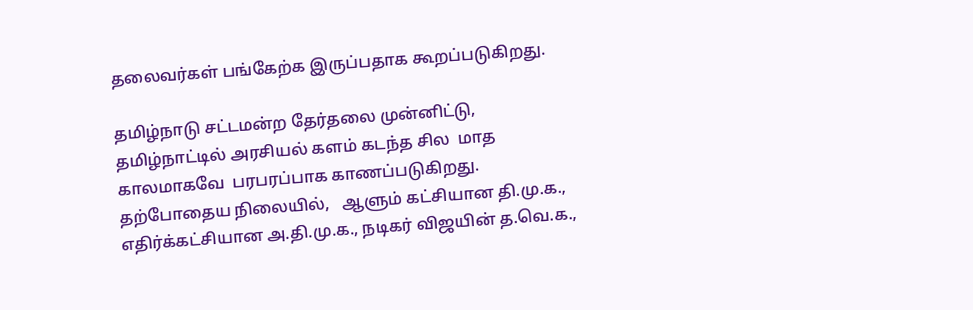தலைவர்கள் பங்கேற்க இருப்பதாக கூறப்படுகிறது.

தமிழ்நாடு சட்டமன்ற தேர்தலை முன்னிட்டு,  தமிழ்நாட்டில் அரசியல் களம் கடந்த சில  மாத காலமாகவே  பரபரப்பாக காணப்படுகிறது. தற்போதைய நிலையில்,   ஆளும் கட்சியான தி.மு.க., எதிர்க்கட்சியான அ.தி.மு.க., நடிகர் விஜயின் த.வெ.க.,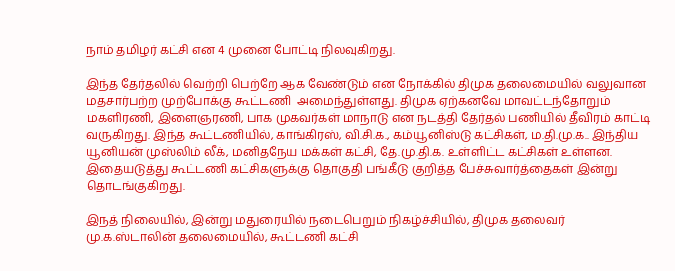நாம் தமிழர் கட்சி என 4 முனை போட்டி நிலவுகிறது.

இந்த தேர்தலில் வெற்றி பெற்றே ஆக வேண்டும் என நோக்கில் திமுக தலைமையில் வலுவான  மதசார்பற்ற முற்போக்கு கூட்டணி  அமைந்துள்ளது. திமுக ஏற்கனவே மாவட்டந்தோறும் மகளிரணி, இளைஞரணி, பாக முகவர்கள் மாநாடு என நடத்தி தேர்தல் பணியில் தீவிரம் காட்டி வருகிறது. இந்த கூட்டணியில், காங்கிரஸ், வி.சி.க., கம்யூனிஸ்டு கட்சிகள், ம.தி.மு.க.. இந்திய யூனியன் முஸ்லிம் லீக், மனிதநேய மக்கள் கட்சி, தே.மு.தி.க. உள்ளிட்ட கட்சிகள் உள்ளன. இதையடுத்து கூட்டணி கட்சிகளுக்கு தொகுதி பங்கீடு குறித்த பேச்சுவார்த்தைகள் இன்று தொடங்குகிறது.

இநத் நிலையில், இன்று மதுரையில் நடைபெறும் நிகழ்ச்சியில், திமுக தலைவர் மு.க.ஸ்டாலின் தலைமையில், கூட்டணி கட்சி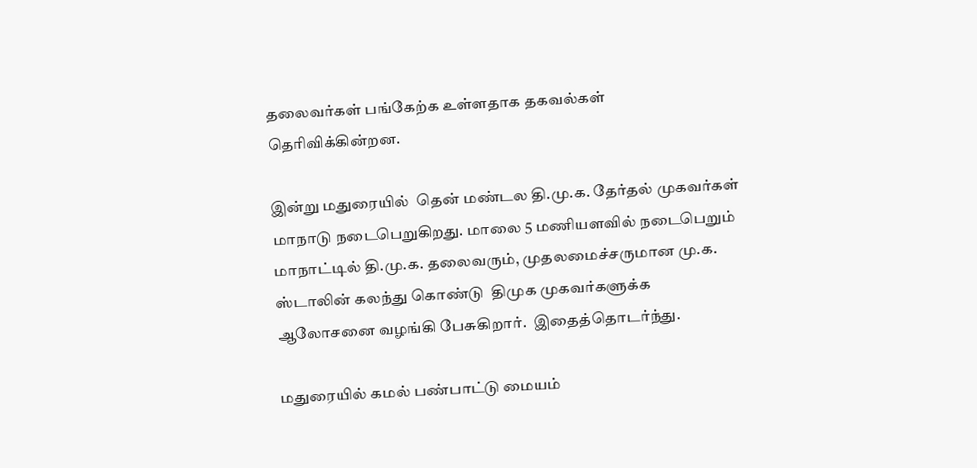தலைவர்கள் பங்கேற்க உள்ளதாக தகவல்கள் தெரிவிக்கின்றன.

இன்று மதுரையில்  தென் மண்டல தி.மு.க. தேர்தல் முகவர்கள் மாநாடு நடைபெறுகிறது. மாலை 5 மணியளவில் நடைபெறும் மாநாட்டில் தி.மு.க. தலைவரும், முதலமைச்சருமான மு.க. ஸ்டாலின் கலந்து கொண்டு  திமுக முகவர்களுக்க ஆலோசனை வழங்கி பேசுகிறார்.  இதைத்தொடர்ந்து.

மதுரையில் கமல் பண்பாட்டு மையம்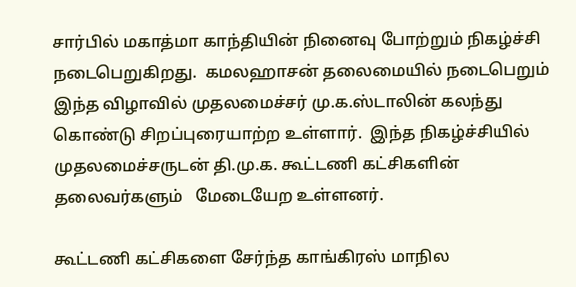சார்பில் மகாத்மா காந்தியின் நினைவு போற்றும் நிகழ்ச்சி நடைபெறுகிறது.  கமலஹாசன் தலைமையில் நடைபெறும் இந்த விழாவில் முதலமைச்சர் மு.க.ஸ்டாலின் கலந்து கொண்டு சிறப்புரையாற்ற உள்ளார்.  இந்த நிகழ்ச்சியில் முதலமைச்சருடன் தி.மு.க. கூட்டணி கட்சிகளின் தலைவர்களும்   மேடையேற உள்ளனர்.

கூட்டணி கட்சிகளை சேர்ந்த காங்கிரஸ் மாநில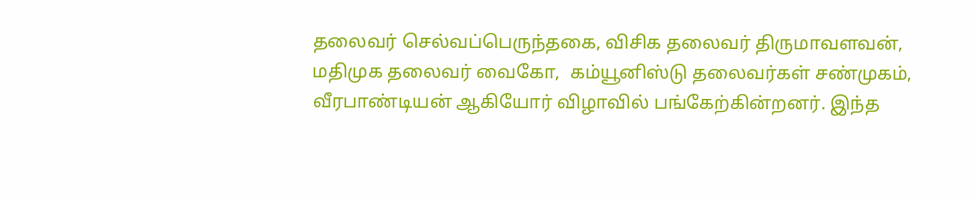தலைவர் செல்வப்பெருந்தகை, விசிக தலைவர் திருமாவளவன், மதிமுக தலைவர் வைகோ,  கம்யூனிஸ்டு தலைவர்கள் சண்முகம், வீரபாண்டியன் ஆகியோர் விழாவில் பங்கேற்கின்றனர். இந்த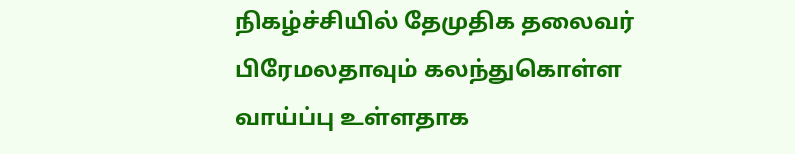நிகழ்ச்சியில் தேமுதிக தலைவர் பிரேமலதாவும் கலந்துகொள்ள வாய்ப்பு உள்ளதாக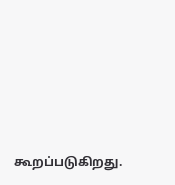கூறப்படுகிறது.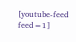[youtube-feed feed=1]